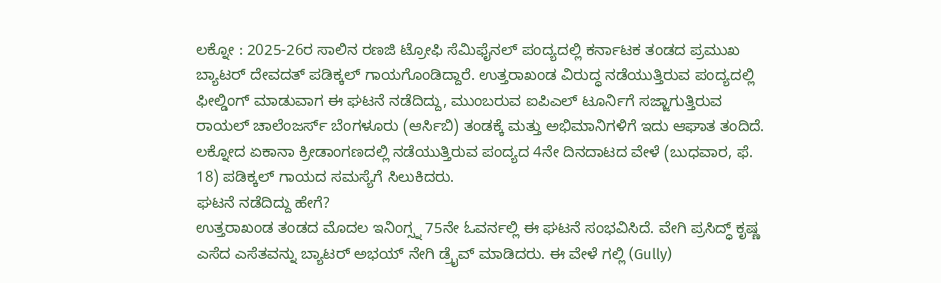ಲಕ್ನೋ : 2025-26ರ ಸಾಲಿನ ರಣಜಿ ಟ್ರೋಫಿ ಸೆಮಿಫೈನಲ್ ಪಂದ್ಯದಲ್ಲಿ ಕರ್ನಾಟಕ ತಂಡದ ಪ್ರಮುಖ ಬ್ಯಾಟರ್ ದೇವದತ್ ಪಡಿಕ್ಕಲ್ ಗಾಯಗೊಂಡಿದ್ದಾರೆ. ಉತ್ತರಾಖಂಡ ವಿರುದ್ಧ ನಡೆಯುತ್ತಿರುವ ಪಂದ್ಯದಲ್ಲಿ ಫೀಲ್ಡಿಂಗ್ ಮಾಡುವಾಗ ಈ ಘಟನೆ ನಡೆದಿದ್ದು, ಮುಂಬರುವ ಐಪಿಎಲ್ ಟೂರ್ನಿಗೆ ಸಜ್ಜಾಗುತ್ತಿರುವ ರಾಯಲ್ ಚಾಲೆಂಜರ್ಸ್ ಬೆಂಗಳೂರು (ಆರ್ಸಿಬಿ) ತಂಡಕ್ಕೆ ಮತ್ತು ಅಭಿಮಾನಿಗಳಿಗೆ ಇದು ಆಘಾತ ತಂದಿದೆ.
ಲಕ್ನೋದ ಏಕಾನಾ ಕ್ರೀಡಾಂಗಣದಲ್ಲಿ ನಡೆಯುತ್ತಿರುವ ಪಂದ್ಯದ 4ನೇ ದಿನದಾಟದ ವೇಳೆ (ಬುಧವಾರ, ಫೆ. 18) ಪಡಿಕ್ಕಲ್ ಗಾಯದ ಸಮಸ್ಯೆಗೆ ಸಿಲುಕಿದರು.
ಘಟನೆ ನಡೆದಿದ್ದು ಹೇಗೆ?
ಉತ್ತರಾಖಂಡ ತಂಡದ ಮೊದಲ ಇನಿಂಗ್ಸ್ನ 75ನೇ ಓವರ್ನಲ್ಲಿ ಈ ಘಟನೆ ಸಂಭವಿಸಿದೆ. ವೇಗಿ ಪ್ರಸಿದ್ಧ್ ಕೃಷ್ಣ ಎಸೆದ ಎಸೆತವನ್ನು ಬ್ಯಾಟರ್ ಅಭಯ್ ನೇಗಿ ಡ್ರೈವ್ ಮಾಡಿದರು. ಈ ವೇಳೆ ಗಲ್ಲಿ (Gully)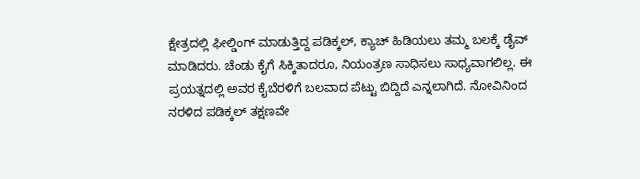ಕ್ಷೇತ್ರದಲ್ಲಿ ಫೀಲ್ಡಿಂಗ್ ಮಾಡುತ್ತಿದ್ದ ಪಡಿಕ್ಕಲ್, ಕ್ಯಾಚ್ ಹಿಡಿಯಲು ತಮ್ಮ ಬಲಕ್ಕೆ ಡೈವ್ ಮಾಡಿದರು. ಚೆಂಡು ಕೈಗೆ ಸಿಕ್ಕಿತಾದರೂ, ನಿಯಂತ್ರಣ ಸಾಧಿಸಲು ಸಾಧ್ಯವಾಗಲಿಲ್ಲ. ಈ ಪ್ರಯತ್ನದಲ್ಲಿ ಅವರ ಕೈಬೆರಳಿಗೆ ಬಲವಾದ ಪೆಟ್ಟು ಬಿದ್ದಿದೆ ಎನ್ನಲಾಗಿದೆ. ನೋವಿನಿಂದ ನರಳಿದ ಪಡಿಕ್ಕಲ್ ತಕ್ಷಣವೇ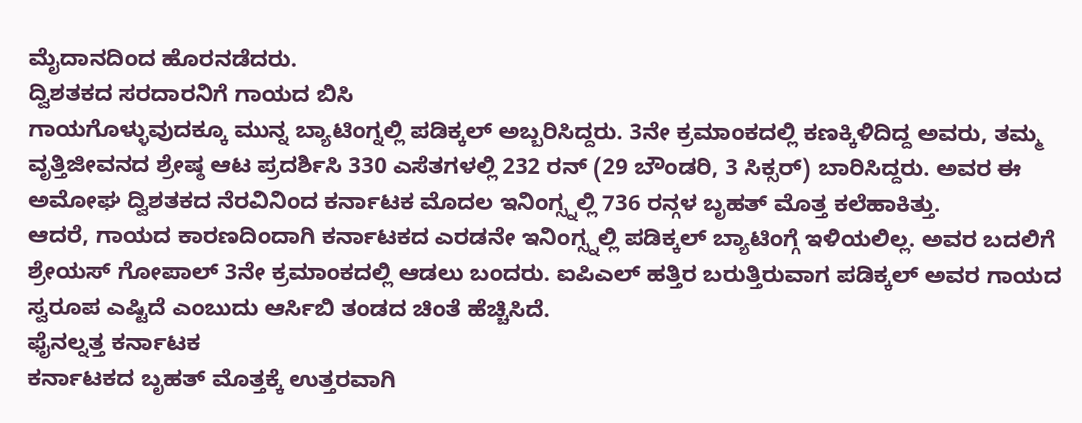ಮೈದಾನದಿಂದ ಹೊರನಡೆದರು.
ದ್ವಿಶತಕದ ಸರದಾರನಿಗೆ ಗಾಯದ ಬಿಸಿ
ಗಾಯಗೊಳ್ಳುವುದಕ್ಕೂ ಮುನ್ನ ಬ್ಯಾಟಿಂಗ್ನಲ್ಲಿ ಪಡಿಕ್ಕಲ್ ಅಬ್ಬರಿಸಿದ್ದರು. 3ನೇ ಕ್ರಮಾಂಕದಲ್ಲಿ ಕಣಕ್ಕಿಳಿದಿದ್ದ ಅವರು, ತಮ್ಮ ವೃತ್ತಿಜೀವನದ ಶ್ರೇಷ್ಠ ಆಟ ಪ್ರದರ್ಶಿಸಿ 330 ಎಸೆತಗಳಲ್ಲಿ 232 ರನ್ (29 ಬೌಂಡರಿ, 3 ಸಿಕ್ಸರ್) ಬಾರಿಸಿದ್ದರು. ಅವರ ಈ ಅಮೋಘ ದ್ವಿಶತಕದ ನೆರವಿನಿಂದ ಕರ್ನಾಟಕ ಮೊದಲ ಇನಿಂಗ್ಸ್ನಲ್ಲಿ 736 ರನ್ಗಳ ಬೃಹತ್ ಮೊತ್ತ ಕಲೆಹಾಕಿತ್ತು.
ಆದರೆ, ಗಾಯದ ಕಾರಣದಿಂದಾಗಿ ಕರ್ನಾಟಕದ ಎರಡನೇ ಇನಿಂಗ್ಸ್ನಲ್ಲಿ ಪಡಿಕ್ಕಲ್ ಬ್ಯಾಟಿಂಗ್ಗೆ ಇಳಿಯಲಿಲ್ಲ. ಅವರ ಬದಲಿಗೆ ಶ್ರೇಯಸ್ ಗೋಪಾಲ್ 3ನೇ ಕ್ರಮಾಂಕದಲ್ಲಿ ಆಡಲು ಬಂದರು. ಐಪಿಎಲ್ ಹತ್ತಿರ ಬರುತ್ತಿರುವಾಗ ಪಡಿಕ್ಕಲ್ ಅವರ ಗಾಯದ ಸ್ವರೂಪ ಎಷ್ಟಿದೆ ಎಂಬುದು ಆರ್ಸಿಬಿ ತಂಡದ ಚಿಂತೆ ಹೆಚ್ಚಿಸಿದೆ.
ಫೈನಲ್ನತ್ತ ಕರ್ನಾಟಕ
ಕರ್ನಾಟಕದ ಬೃಹತ್ ಮೊತ್ತಕ್ಕೆ ಉತ್ತರವಾಗಿ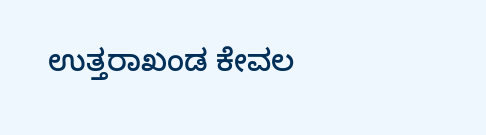ಉತ್ತರಾಖಂಡ ಕೇವಲ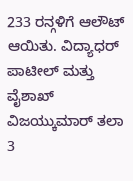233 ರನ್ಗಳಿಗೆ ಆಲೌಟ್ ಆಯಿತು. ವಿದ್ಯಾಧರ್ ಪಾಟೀಲ್ ಮತ್ತು ವೈಶಾಖ್ ವಿಜಯ್ಕುಮಾರ್ ತಲಾ 3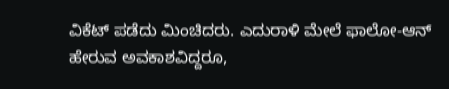ವಿಕೆಟ್ ಪಡೆದು ಮಿಂಚಿದರು. ಎದುರಾಳಿ ಮೇಲೆ ಫಾಲೋ-ಆನ್ ಹೇರುವ ಅವಕಾಶವಿದ್ದರೂ,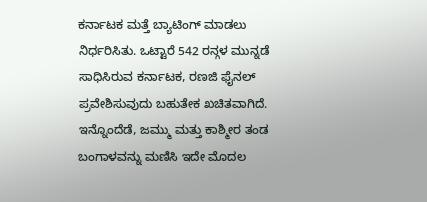ಕರ್ನಾಟಕ ಮತ್ತೆ ಬ್ಯಾಟಿಂಗ್ ಮಾಡಲು ನಿರ್ಧರಿಸಿತು. ಒಟ್ಟಾರೆ 542 ರನ್ಗಳ ಮುನ್ನಡೆ ಸಾಧಿಸಿರುವ ಕರ್ನಾಟಕ, ರಣಜಿ ಫೈನಲ್ ಪ್ರವೇಶಿಸುವುದು ಬಹುತೇಕ ಖಚಿತವಾಗಿದೆ.
ಇನ್ನೊಂದೆಡೆ, ಜಮ್ಮು ಮತ್ತು ಕಾಶ್ಮೀರ ತಂಡ ಬಂಗಾಳವನ್ನು ಮಣಿಸಿ ಇದೇ ಮೊದಲ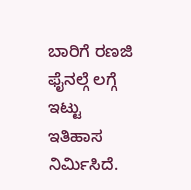ಬಾರಿಗೆ ರಣಜಿ ಫೈನಲ್ಗೆ ಲಗ್ಗೆ ಇಟ್ಟು ಇತಿಹಾಸ ನಿರ್ಮಿಸಿದೆ.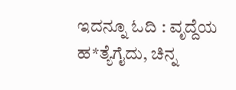ಇದನ್ನೂ ಓದಿ : ವೃದ್ದೆಯ ಹ*ತ್ಯೆಗೈದು, ಚಿನ್ನ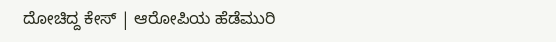ದೋಚಿದ್ದ ಕೇಸ್ | ಆರೋಪಿಯ ಹೆಡೆಮುರಿ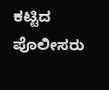ಕಟ್ಟಿದ ಪೊಲೀಸರು